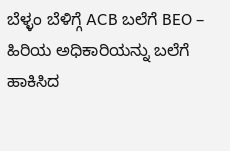ಬೆಳ್ಳಂ ಬೆಳಿಗ್ಗೆ ACB ಬಲೆಗೆ BEO – ಹಿರಿಯ ಅಧಿಕಾರಿಯನ್ನು ಬಲೆಗೆ ಹಾಕಿಸಿದ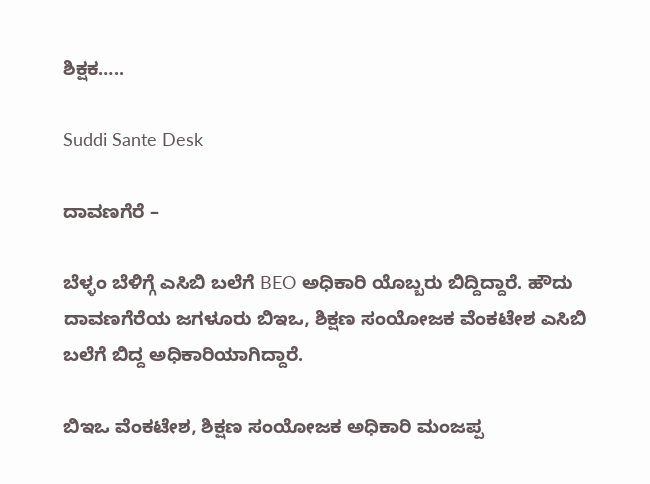ಶಿಕ್ಷಕ…..

Suddi Sante Desk

ದಾವಣಗೆರೆ –

ಬೆಳ್ಳಂ ಬೆಳಿಗ್ಗೆ ಎಸಿಬಿ ಬಲೆಗೆ BEO ಅಧಿಕಾರಿ ಯೊಬ್ಬರು ಬಿದ್ದಿದ್ದಾರೆ. ಹೌದು ದಾವಣಗೆರೆಯ ಜಗಳೂರು ಬಿಇಒ, ಶಿಕ್ಷಣ ಸಂಯೋಜಕ ವೆಂಕಟೇಶ ಎಸಿಬಿ ಬಲೆಗೆ ಬಿದ್ದ ಅಧಿಕಾರಿಯಾಗಿದ್ದಾರೆ‌.

ಬಿಇಒ ವೆಂಕಟೇಶ, ಶಿಕ್ಷಣ ಸಂಯೋಜಕ ಅಧಿಕಾರಿ ಮಂಜಪ್ಪ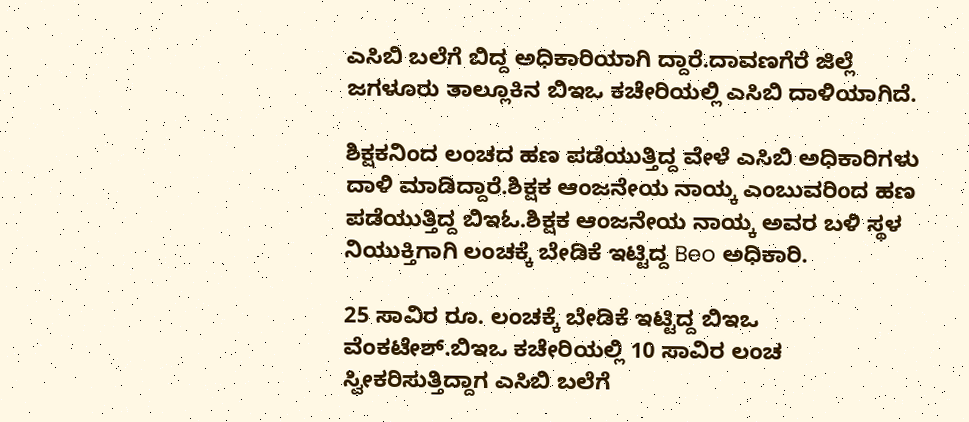ಎಸಿಬಿ ಬಲೆಗೆ ಬಿದ್ದ ಅಧಿಕಾರಿಯಾಗಿ ದ್ದಾರೆ.ದಾವಣಗೆರೆ ಜಿಲ್ಲೆ ಜಗಳೂರು ತಾಲ್ಲೂಕಿನ ಬಿಇಒ ಕಚೇರಿಯಲ್ಲಿ ಎಸಿಬಿ ದಾಳಿಯಾಗಿದೆ‌.

ಶಿಕ್ಷಕನಿಂದ ಲಂಚದ ಹಣ ಪಡೆಯುತ್ತಿದ್ದ ವೇಳೆ ಎಸಿಬಿ ಅಧಿಕಾರಿಗಳು ದಾಳಿ ಮಾಡಿದ್ದಾರೆ.ಶಿಕ್ಷಕ ಆಂಜನೇಯ ನಾಯ್ಕ ಎಂಬುವರಿಂದ ಹಣ ಪಡೆಯುತ್ತಿದ್ದ ಬಿಇಓ.ಶಿಕ್ಷಕ ಆಂಜನೇಯ ನಾಯ್ಕ ಅವರ ಬಳಿ ಸ್ಥಳ ನಿಯುಕ್ತಿಗಾಗಿ ಲಂಚಕ್ಕೆ ಬೇಡಿಕೆ ಇಟ್ಟಿದ್ದ Beo ಅಧಿಕಾರಿ.

25 ಸಾವಿರ ರೂ. ಲಂಚಕ್ಕೆ ಬೇಡಿಕೆ ಇಟ್ಟಿದ್ದ ಬಿಇಒ ವೆಂಕಟೇಶ್.ಬಿಇಒ ಕಚೇರಿಯಲ್ಲಿ 10 ಸಾವಿರ ಲಂಚ ಸ್ವೀಕರಿಸುತ್ತಿದ್ದಾಗ ಎಸಿಬಿ ಬಲೆಗೆ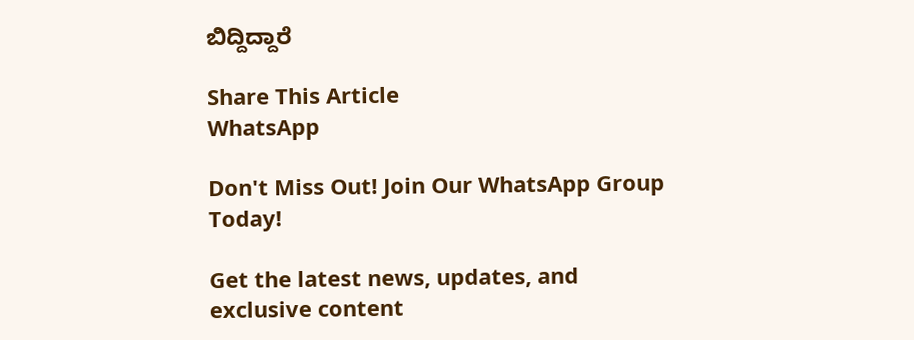ಬಿದ್ದಿದ್ದಾರೆ

Share This Article
WhatsApp

Don't Miss Out! Join Our WhatsApp Group Today!

Get the latest news, updates, and exclusive content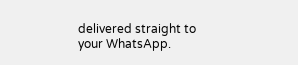delivered straight to your WhatsApp.